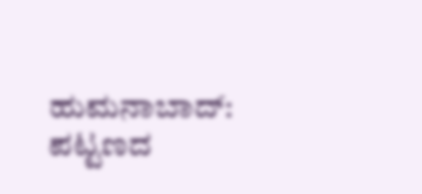ಹುಮನಾಬಾದ್: ಪಟ್ಟಣದ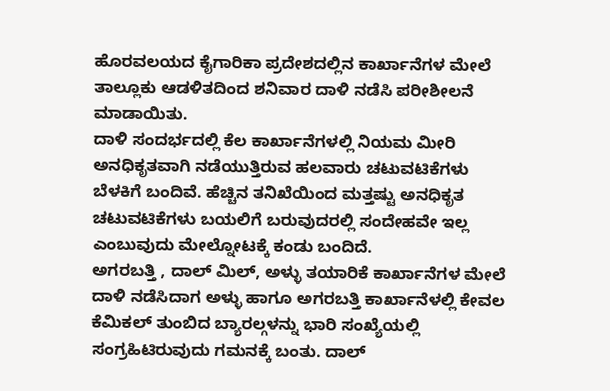ಹೊರವಲಯದ ಕೈಗಾರಿಕಾ ಪ್ರದೇಶದಲ್ಲಿನ ಕಾರ್ಖಾನೆಗಳ ಮೇಲೆ ತಾಲ್ಲೂಕು ಆಡಳಿತದಿಂದ ಶನಿವಾರ ದಾಳಿ ನಡೆಸಿ ಪರೀಶೀಲನೆ ಮಾಡಾಯಿತು.
ದಾಳಿ ಸಂದರ್ಭದಲ್ಲಿ ಕೆಲ ಕಾರ್ಖಾನೆಗಳಲ್ಲಿ ನಿಯಮ ಮೀರಿ ಅನಧಿಕೃತವಾಗಿ ನಡೆಯುತ್ತಿರುವ ಹಲವಾರು ಚಟುವಟಿಕೆಗಳು ಬೆಳಕಿಗೆ ಬಂದಿವೆ. ಹೆಚ್ಚಿನ ತನಿಖೆಯಿಂದ ಮತ್ತಷ್ಟು ಅನಧಿಕೃತ ಚಟುವಟಿಕೆಗಳು ಬಯಲಿಗೆ ಬರುವುದರಲ್ಲಿ ಸಂದೇಹವೇ ಇಲ್ಲ ಎಂಬುವುದು ಮೇಲ್ನೋಟಕ್ಕೆ ಕಂಡು ಬಂದಿದೆ.
ಅಗರಬತ್ತಿ , ದಾಲ್ ಮಿಲ್, ಅಳ್ಳು ತಯಾರಿಕೆ ಕಾರ್ಖಾನೆಗಳ ಮೇಲೆ ದಾಳಿ ನಡೆಸಿದಾಗ ಅಳ್ಳು ಹಾಗೂ ಅಗರಬತ್ತಿ ಕಾರ್ಖಾನೆಳಲ್ಲಿ ಕೇವಲ ಕೆಮಿಕಲ್ ತುಂಬಿದ ಬ್ಯಾರಲ್ಗಳನ್ನು ಭಾರಿ ಸಂಖ್ಯೆಯಲ್ಲಿ ಸಂಗ್ರಹಿಟಿರುವುದು ಗಮನಕ್ಕೆ ಬಂತು. ದಾಲ್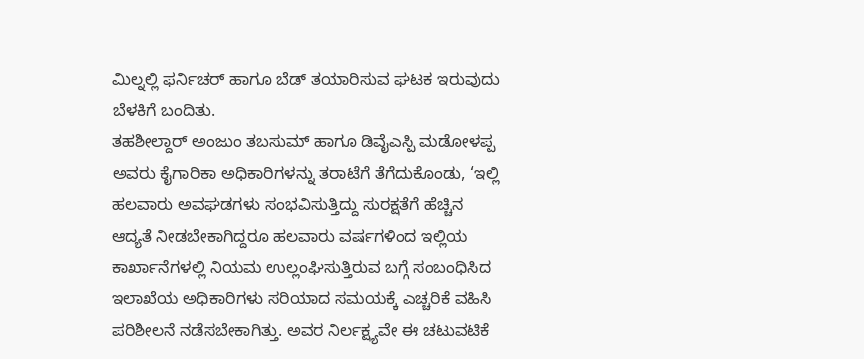ಮಿಲ್ನಲ್ಲಿ ಫರ್ನಿಚರ್ ಹಾಗೂ ಬೆಡ್ ತಯಾರಿಸುವ ಘಟಕ ಇರುವುದು ಬೆಳಕಿಗೆ ಬಂದಿತು.
ತಹಶೀಲ್ದಾರ್ ಅಂಜುಂ ತಬಸುಮ್ ಹಾಗೂ ಡಿವೈಎಸ್ಪಿ ಮಡೋಳಪ್ಪ ಅವರು ಕೈಗಾರಿಕಾ ಅಧಿಕಾರಿಗಳನ್ನು ತರಾಟೆಗೆ ತೆಗೆದುಕೊಂಡು, ‘ಇಲ್ಲಿ ಹಲವಾರು ಅವಘಡಗಳು ಸಂಭವಿಸುತ್ತಿದ್ದು ಸುರಕ್ಷತೆಗೆ ಹೆಚ್ಚಿನ ಆದ್ಯತೆ ನೀಡಬೇಕಾಗಿದ್ದರೂ ಹಲವಾರು ವರ್ಷಗಳಿಂದ ಇಲ್ಲಿಯ ಕಾರ್ಖಾನೆಗಳಲ್ಲಿ ನಿಯಮ ಉಲ್ಲಂಘಿಸುತ್ತಿರುವ ಬಗ್ಗೆ ಸಂಬಂಧಿಸಿದ ಇಲಾಖೆಯ ಅಧಿಕಾರಿಗಳು ಸರಿಯಾದ ಸಮಯಕ್ಕೆ ಎಚ್ಚರಿಕೆ ವಹಿಸಿ ಪರಿಶೀಲನೆ ನಡೆಸಬೇಕಾಗಿತ್ತು. ಅವರ ನಿರ್ಲಕ್ಷ್ಯವೇ ಈ ಚಟುವಟಿಕೆ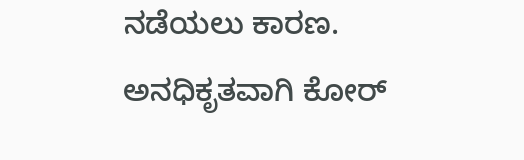ನಡೆಯಲು ಕಾರಣ. ಅನಧಿಕೃತವಾಗಿ ಕೋರ್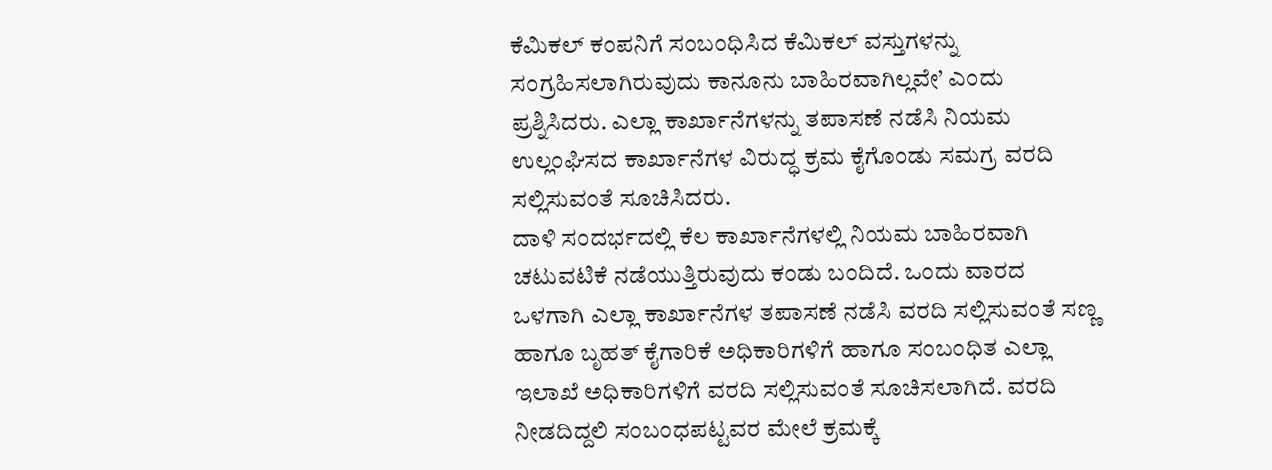ಕೆಮಿಕಲ್ ಕಂಪನಿಗೆ ಸಂಬಂಧಿಸಿದ ಕೆಮಿಕಲ್ ವಸ್ತುಗಳನ್ನು ಸಂಗ್ರಹಿಸಲಾಗಿರುವುದು ಕಾನೂನು ಬಾಹಿರವಾಗಿಲ್ಲವೇ’ ಎಂದು ಪ್ರಶ್ನಿಸಿದರು. ಎಲ್ಲಾ ಕಾರ್ಖಾನೆಗಳನ್ನು ತಪಾಸಣೆ ನಡೆಸಿ ನಿಯಮ ಉಲ್ಲಂಘಿಸದ ಕಾರ್ಖಾನೆಗಳ ವಿರುದ್ಧ ಕ್ರಮ ಕೈಗೊಂಡು ಸಮಗ್ರ ವರದಿ ಸಲ್ಲಿಸುವಂತೆ ಸೂಚಿಸಿದರು.
ದಾಳಿ ಸಂದರ್ಭದಲ್ಲಿ ಕೆಲ ಕಾರ್ಖಾನೆಗಳಲ್ಲಿ ನಿಯಮ ಬಾಹಿರವಾಗಿ ಚಟುವಟಿಕೆ ನಡೆಯುತ್ತಿರುವುದು ಕಂಡು ಬಂದಿದೆ. ಒಂದು ವಾರದ ಒಳಗಾಗಿ ಎಲ್ಲಾ ಕಾರ್ಖಾನೆಗಳ ತಪಾಸಣೆ ನಡೆಸಿ ವರದಿ ಸಲ್ಲಿಸುವಂತೆ ಸಣ್ಣ ಹಾಗೂ ಬೃಹತ್ ಕೈಗಾರಿಕೆ ಅಧಿಕಾರಿಗಳಿಗೆ ಹಾಗೂ ಸಂಬಂಧಿತ ಎಲ್ಲಾ ಇಲಾಖೆ ಅಧಿಕಾರಿಗಳಿಗೆ ವರದಿ ಸಲ್ಲಿಸುವಂತೆ ಸೂಚಿಸಲಾಗಿದೆ. ವರದಿ ನೀಡದಿದ್ದಲಿ ಸಂಬಂಧಪಟ್ಟವರ ಮೇಲೆ ಕ್ರಮಕ್ಕೆ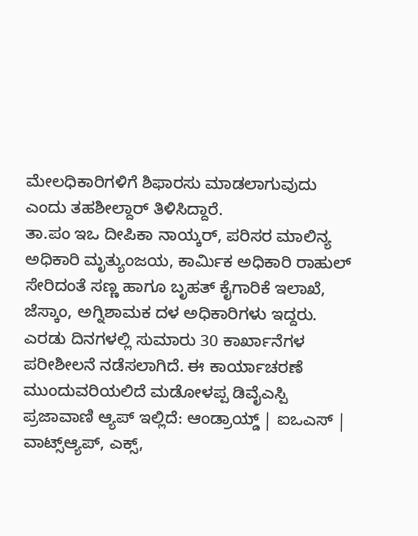ಮೇಲಧಿಕಾರಿಗಳಿಗೆ ಶಿಫಾರಸು ಮಾಡಲಾಗುವುದು ಎಂದು ತಹಶೀಲ್ದಾರ್ ತಿಳಿಸಿದ್ದಾರೆ.
ತಾ.ಪಂ ಇಒ ದೀಪಿಕಾ ನಾಯ್ಕರ್, ಪರಿಸರ ಮಾಲಿನ್ಯ ಅಧಿಕಾರಿ ಮೃತ್ಯುಂಜಯ, ಕಾರ್ಮಿಕ ಅಧಿಕಾರಿ ರಾಹುಲ್ ಸೇರಿದಂತೆ ಸಣ್ಣ ಹಾಗೂ ಬೃಹತ್ ಕೈಗಾರಿಕೆ ಇಲಾಖೆ, ಜೆಸ್ಕಾಂ, ಅಗ್ನಿಶಾಮಕ ದಳ ಅಧಿಕಾರಿಗಳು ಇದ್ದರು.
ಎರಡು ದಿನಗಳಲ್ಲಿ ಸುಮಾರು 30 ಕಾರ್ಖಾನೆಗಳ ಪರೀಶೀಲನೆ ನಡೆಸಲಾಗಿದೆ. ಈ ಕಾರ್ಯಾಚರಣೆ ಮುಂದುವರಿಯಲಿದೆ ಮಡೋಳಪ್ಪ ಡಿವೈಎಸ್ಪಿ
ಪ್ರಜಾವಾಣಿ ಆ್ಯಪ್ ಇಲ್ಲಿದೆ: ಆಂಡ್ರಾಯ್ಡ್ | ಐಒಎಸ್ | ವಾಟ್ಸ್ಆ್ಯಪ್, ಎಕ್ಸ್,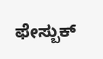ಫೇಸ್ಬುಕ್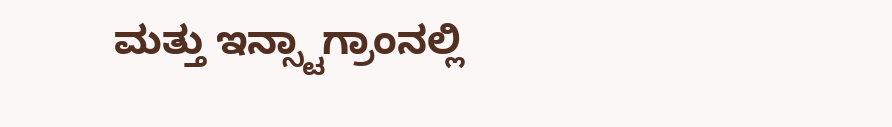ಮತ್ತು ಇನ್ಸ್ಟಾಗ್ರಾಂನಲ್ಲಿ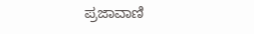ಪ್ರಜಾವಾಣಿ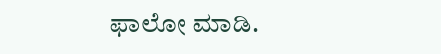ಫಾಲೋ ಮಾಡಿ.